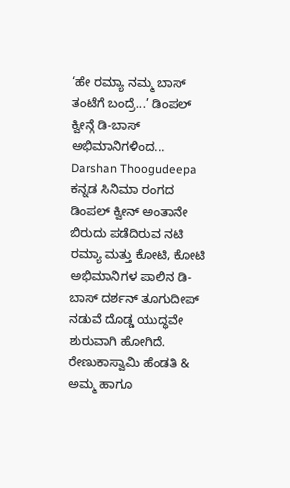‘ಹೇ ರಮ್ಯಾ ನಮ್ಮ ಬಾಸ್ ತಂಟೆಗೆ ಬಂದ್ರೆ...’ ಡಿಂಪಲ್ ಕ್ವೀನ್ಗೆ ಡಿ-ಬಾಸ್ ಅಭಿಮಾನಿಗಳಿಂದ... Darshan Thoogudeepa
ಕನ್ನಡ ಸಿನಿಮಾ ರಂಗದ ಡಿಂಪಲ್ ಕ್ವೀನ್ ಅಂತಾನೇ ಬಿರುದು ಪಡೆದಿರುವ ನಟಿ ರಮ್ಯಾ ಮತ್ತು ಕೋಟಿ, ಕೋಟಿ ಅಭಿಮಾನಿಗಳ ಪಾಲಿನ ಡಿ-ಬಾಸ್ ದರ್ಶನ್ ತೂಗುದೀಪ್ ನಡುವೆ ದೊಡ್ಡ ಯುದ್ಧವೇ ಶುರುವಾಗಿ ಹೋಗಿದೆ. ರೇಣುಕಾಸ್ವಾಮಿ ಹೆಂಡತಿ & ಅಮ್ಮ ಹಾಗೂ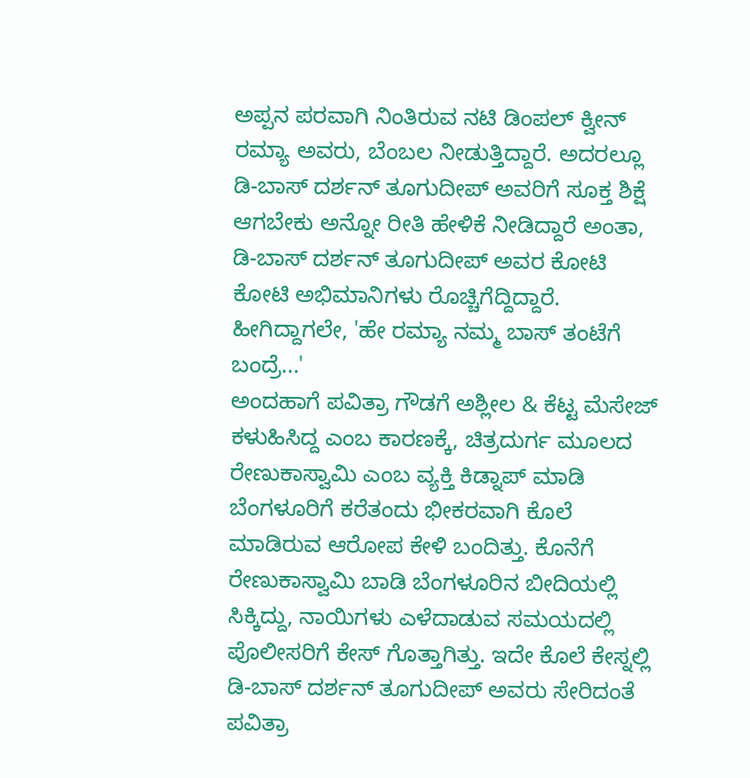ಅಪ್ಪನ ಪರವಾಗಿ ನಿಂತಿರುವ ನಟಿ ಡಿಂಪಲ್ ಕ್ವೀನ್ ರಮ್ಯಾ ಅವರು, ಬೆಂಬಲ ನೀಡುತ್ತಿದ್ದಾರೆ. ಅದರಲ್ಲೂ ಡಿ-ಬಾಸ್ ದರ್ಶನ್ ತೂಗುದೀಪ್ ಅವರಿಗೆ ಸೂಕ್ತ ಶಿಕ್ಷೆ ಆಗಬೇಕು ಅನ್ನೋ ರೀತಿ ಹೇಳಿಕೆ ನೀಡಿದ್ದಾರೆ ಅಂತಾ, ಡಿ-ಬಾಸ್ ದರ್ಶನ್ ತೂಗುದೀಪ್ ಅವರ ಕೋಟಿ ಕೋಟಿ ಅಭಿಮಾನಿಗಳು ರೊಚ್ಚಿಗೆದ್ದಿದ್ದಾರೆ. ಹೀಗಿದ್ದಾಗಲೇ, 'ಹೇ ರಮ್ಯಾ ನಮ್ಮ ಬಾಸ್ ತಂಟೆಗೆ ಬಂದ್ರೆ...'
ಅಂದಹಾಗೆ ಪವಿತ್ರಾ ಗೌಡಗೆ ಅಶ್ಲೀಲ & ಕೆಟ್ಟ ಮೆಸೇಜ್ ಕಳುಹಿಸಿದ್ದ ಎಂಬ ಕಾರಣಕ್ಕೆ, ಚಿತ್ರದುರ್ಗ ಮೂಲದ ರೇಣುಕಾಸ್ವಾಮಿ ಎಂಬ ವ್ಯಕ್ತಿ ಕಿಡ್ನಾಪ್ ಮಾಡಿ ಬೆಂಗಳೂರಿಗೆ ಕರೆತಂದು ಭೀಕರವಾಗಿ ಕೊಲೆ ಮಾಡಿರುವ ಆರೋಪ ಕೇಳಿ ಬಂದಿತ್ತು. ಕೊನೆಗೆ ರೇಣುಕಾಸ್ವಾಮಿ ಬಾಡಿ ಬೆಂಗಳೂರಿನ ಬೀದಿಯಲ್ಲಿ ಸಿಕ್ಕಿದ್ದು, ನಾಯಿಗಳು ಎಳೆದಾಡುವ ಸಮಯದಲ್ಲಿ ಪೊಲೀಸರಿಗೆ ಕೇಸ್ ಗೊತ್ತಾಗಿತ್ತು. ಇದೇ ಕೊಲೆ ಕೇಸ್ನಲ್ಲಿ ಡಿ-ಬಾಸ್ ದರ್ಶನ್ ತೂಗುದೀಪ್ ಅವರು ಸೇರಿದಂತೆ ಪವಿತ್ರಾ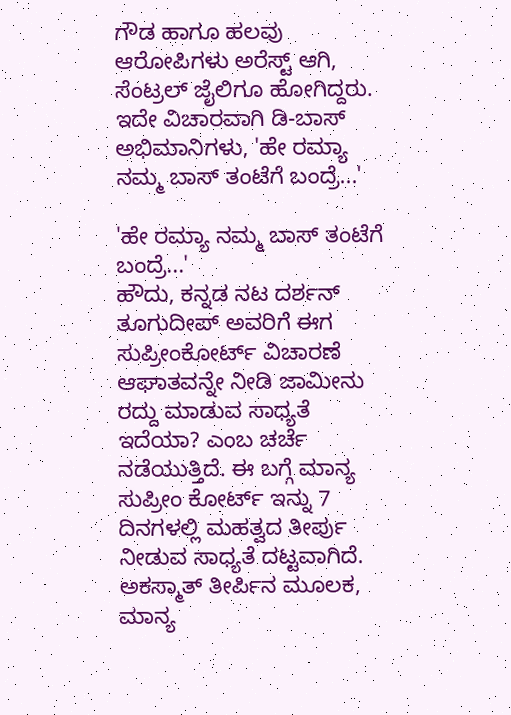ಗೌಡ ಹಾಗೂ ಹಲವು ಆರೋಪಿಗಳು ಅರೆಸ್ಟ್ ಆಗಿ, ಸೆಂಟ್ರಲ್ ಜೈಲಿಗೂ ಹೋಗಿದ್ದರು. ಇದೇ ವಿಚಾರವಾಗಿ ಡಿ-ಬಾಸ್ ಅಭಿಮಾನಿಗಳು, 'ಹೇ ರಮ್ಯಾ ನಮ್ಮ ಬಾಸ್ ತಂಟೆಗೆ ಬಂದ್ರೆ...'

'ಹೇ ರಮ್ಯಾ ನಮ್ಮ ಬಾಸ್ ತಂಟೆಗೆ ಬಂದ್ರೆ...'
ಹೌದು, ಕನ್ನಡ ನಟ ದರ್ಶನ್ ತೂಗುದೀಪ್ ಅವರಿಗೆ ಈಗ ಸುಪ್ರೀಂಕೋರ್ಟ್ ವಿಚಾರಣೆ ಆಘಾತವನ್ನೇ ನೀಡಿ ಜಾಮೀನು ರದ್ದು ಮಾಡುವ ಸಾಧ್ಯತೆ ಇದೆಯಾ? ಎಂಬ ಚರ್ಚೆ ನಡೆಯುತ್ತಿದೆ. ಈ ಬಗ್ಗೆ ಮಾನ್ಯ ಸುಪ್ರೀಂ ಕೋರ್ಟ್ ಇನ್ನು 7 ದಿನಗಳಲ್ಲಿ ಮಹತ್ವದ ತೀರ್ಪು ನೀಡುವ ಸಾಧ್ಯತೆ ದಟ್ಟವಾಗಿದೆ. ಅಕಸ್ಮಾತ್ ತೀರ್ಪಿನ ಮೂಲಕ, ಮಾನ್ಯ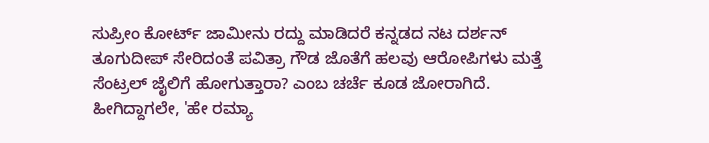ಸುಪ್ರೀಂ ಕೋರ್ಟ್ ಜಾಮೀನು ರದ್ದು ಮಾಡಿದರೆ ಕನ್ನಡದ ನಟ ದರ್ಶನ್ ತೂಗುದೀಪ್ ಸೇರಿದಂತೆ ಪವಿತ್ರಾ ಗೌಡ ಜೊತೆಗೆ ಹಲವು ಆರೋಪಿಗಳು ಮತ್ತೆ ಸೆಂಟ್ರಲ್ ಜೈಲಿಗೆ ಹೋಗುತ್ತಾರಾ? ಎಂಬ ಚರ್ಚೆ ಕೂಡ ಜೋರಾಗಿದೆ. ಹೀಗಿದ್ದಾಗಲೇ, 'ಹೇ ರಮ್ಯಾ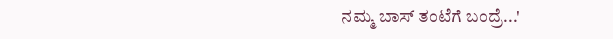ನಮ್ಮ ಬಾಸ್ ತಂಟೆಗೆ ಬಂದ್ರೆ...'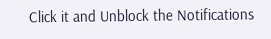Click it and Unblock the Notifications